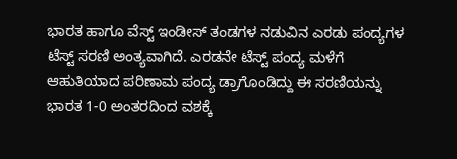ಭಾರತ ಹಾಗೂ ವೆಸ್ಟ್ ಇಂಡೀಸ್ ತಂಡಗಳ ನಡುವಿನ ಎರಡು ಪಂದ್ಯಗಳ ಟೆಸ್ಟ್ ಸರಣಿ ಅಂತ್ಯವಾಗಿದೆ. ಎರಡನೇ ಟೆಸ್ಟ್ ಪಂದ್ಯ ಮಳೆಗೆ ಆಹುತಿಯಾದ ಪರಿಣಾಮ ಪಂದ್ಯ ಡ್ರಾಗೊಂಡಿದ್ದು ಈ ಸರಣಿಯನ್ನು ಭಾರತ 1-0 ಅಂತರದಿಂದ ವಶಕ್ಕೆ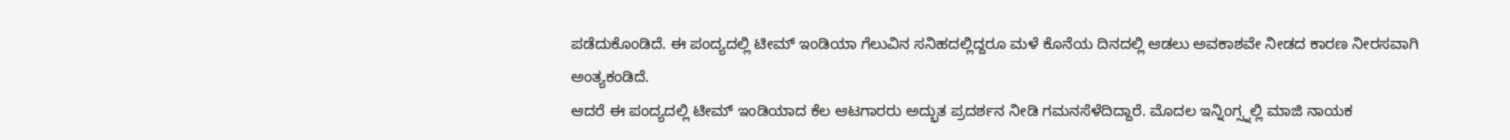ಪಡೆದುಕೊಂಡಿದೆ. ಈ ಪಂದ್ಯದಲ್ಲಿ ಟೀಮ್ ಇಂಡಿಯಾ ಗೆಲುವಿನ ಸನಿಹದಲ್ಲಿದ್ದರೂ ಮಳೆ ಕೊನೆಯ ದಿನದಲ್ಲಿ ಆಡಲು ಅವಕಾಶವೇ ನೀಡದ ಕಾರಣ ನೀರಸವಾಗಿ ಅಂತ್ಯಕಂಡಿದೆ.
ಆದರೆ ಈ ಪಂದ್ಯದಲ್ಲಿ ಟೀಮ್ ಇಂಡಿಯಾದ ಕೆಲ ಆಟಗಾರರು ಅದ್ಭುತ ಪ್ರದರ್ಶನ ನೀಡಿ ಗಮನಸೆಳೆದಿದ್ದಾರೆ. ಮೊದಲ ಇನ್ನಿಂಗ್ಸ್ನಲ್ಲಿ ಮಾಜಿ ನಾಯಕ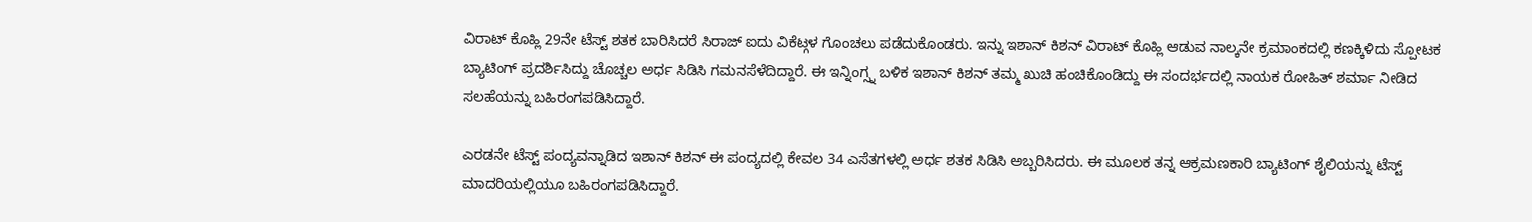ವಿರಾಟ್ ಕೊಹ್ಲಿ 29ನೇ ಟೆಸ್ಟ್ ಶತಕ ಬಾರಿಸಿದರೆ ಸಿರಾಜ್ ಐದು ವಿಕೆಟ್ಗಳ ಗೊಂಚಲು ಪಡೆದುಕೊಂಡರು. ಇನ್ನು ಇಶಾನ್ ಕಿಶನ್ ವಿರಾಟ್ ಕೊಹ್ಲಿ ಆಡುವ ನಾಲ್ಕನೇ ಕ್ರಮಾಂಕದಲ್ಲಿ ಕಣಕ್ಕಿಳಿದು ಸ್ಪೋಟಕ ಬ್ಯಾಟಿಂಗ್ ಪ್ರದರ್ಶಿಸಿದ್ದು ಚೊಚ್ಚಲ ಅರ್ಧ ಸಿಡಿಸಿ ಗಮನಸೆಳೆದಿದ್ದಾರೆ. ಈ ಇನ್ನಿಂಗ್ಸ್ನ ಬಳಿಕ ಇಶಾನ್ ಕಿಶನ್ ತಮ್ಮ ಖುಚಿ ಹಂಚಿಕೊಂಡಿದ್ದು ಈ ಸಂದರ್ಭದಲ್ಲಿ ನಾಯಕ ರೋಹಿತ್ ಶರ್ಮಾ ನೀಡಿದ ಸಲಹೆಯನ್ನು ಬಹಿರಂಗಪಡಿಸಿದ್ದಾರೆ.

ಎರಡನೇ ಟೆಸ್ಟ್ ಪಂದ್ಯವನ್ನಾಡಿದ ಇಶಾನ್ ಕಿಶನ್ ಈ ಪಂದ್ಯದಲ್ಲಿ ಕೇವಲ 34 ಎಸೆತಗಳಲ್ಲಿ ಅರ್ಧ ಶತಕ ಸಿಡಿಸಿ ಅಬ್ಬರಿಸಿದರು. ಈ ಮೂಲಕ ತನ್ನ ಆಕ್ರಮಣಕಾರಿ ಬ್ಯಾಟಿಂಗ್ ಶೈಲಿಯನ್ನು ಟೆಸ್ಟ್ ಮಾದರಿಯಲ್ಲಿಯೂ ಬಹಿರಂಗಪಡಿಸಿದ್ದಾರೆ.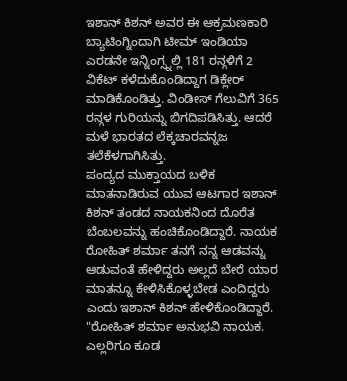ಇಶಾನ್ ಕಿಶನ್ ಅವರ ಈ ಆಕ್ರಮಣಕಾರಿ ಬ್ಯಾಟಿಂಗ್ನಿಂದಾಗಿ ಟೀಮ್ ಇಂಡಿಯಾ ಎರಡನೇ ಇನ್ನಿಂಗ್ಸ್ನಲ್ಲಿ 181 ರನ್ಗಳಿಗೆ 2 ವಿಕೆಟ್ ಕಳೆದುಕೊಂಡಿದ್ದಾಗ ಡಿಕ್ಲೇರ್ ಮಾಡಿಕೊಂಡಿತ್ತು. ವಿಂಡೀಸ್ ಗೆಲುವಿಗೆ 365 ರನ್ಗಳ ಗುರಿಯನ್ನು ಬಿಗದಿಪಡಿಸಿತ್ತು. ಆದರೆ ಮಳೆ ಭಾರತದ ಲೆಕ್ಕಚಾರವನ್ನಜ ತಲೆಕೆಳಗಾಗಿಸಿತ್ತು.
ಪಂದ್ಯದ ಮುಕ್ತಾಯದ ಬಳಿಕ ಮಾತನಾಡಿರುವ ಯುವ ಆಟಗಾರ ಇಶಾನ್ ಕಿಶನ್ ತಂಡದ ನಾಯಕನಿಂದ ದೊರೆತ ಬೆಂಬಲವನ್ನು ಹಂಚಿಕೊಂಡಿದ್ದಾರೆ. ನಾಯಕ ರೋಹಿತ್ ಶರ್ಮಾ ತನಗೆ ನನ್ನ ಆಡವನ್ನು ಆಡುವಂತೆ ಹೇಳಿದ್ದರು ಅಲ್ಲದೆ ಬೇರೆ ಯಾರ ಮಾತನ್ನೂ ಕೇಳಿಸಿಕೊಳ್ಳಬೇಡ ಎಂದಿದ್ದರು ಎಂದು ಇಶಾನ್ ಕಿಶನ್ ಹೇಳಿಕೊಂಡಿದ್ದಾರೆ.
"ರೋಹಿತ್ ಶರ್ಮಾ ಅನುಭವಿ ನಾಯಕ. ಎಲ್ಲರಿಗೂ ಕೂಡ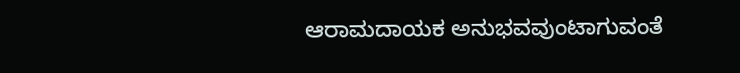ಆರಾಮದಾಯಕ ಅನುಭವವುಂಟಾಗುವಂತೆ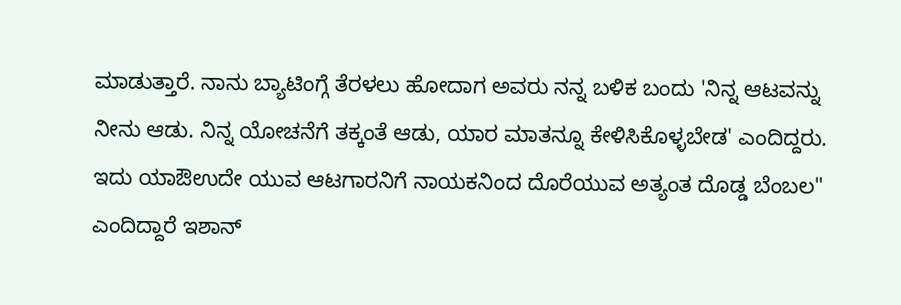ಮಾಡುತ್ತಾರೆ. ನಾನು ಬ್ಯಾಟಿಂಗ್ಗೆ ತೆರಳಲು ಹೋದಾಗ ಅವರು ನನ್ನ ಬಳಿಕ ಬಂದು 'ನಿನ್ನ ಆಟವನ್ನು ನೀನು ಆಡು. ನಿನ್ನ ಯೋಚನೆಗೆ ತಕ್ಕಂತೆ ಆಡು, ಯಾರ ಮಾತನ್ನೂ ಕೇಳಿಸಿಕೊಳ್ಳಬೇಡ' ಎಂದಿದ್ದರು. ಇದು ಯಾಔಉದೇ ಯುವ ಆಟಗಾರನಿಗೆ ನಾಯಕನಿಂದ ದೊರೆಯುವ ಅತ್ಯಂತ ದೊಡ್ಡ ಬೆಂಬಲ" ಎಂದಿದ್ದಾರೆ ಇಶಾನ್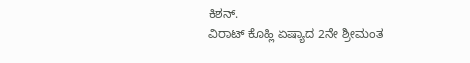ಕಿಶನ್.
ವಿರಾಟ್ ಕೊಹ್ಲಿ ಏಷ್ಯಾದ 2ನೇ ಶ್ರೀಮಂತ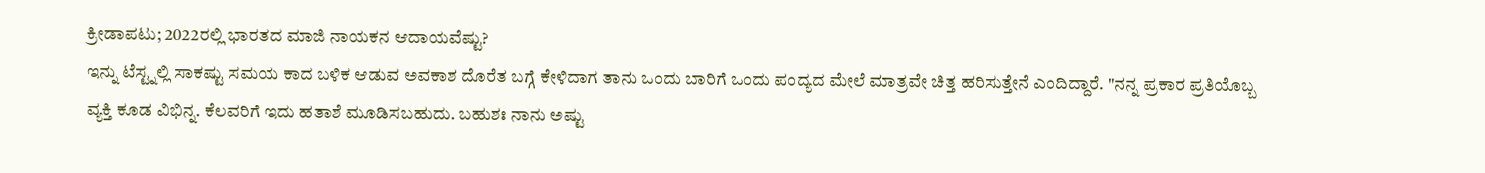ಕ್ರೀಡಾಪಟು; 2022ರಲ್ಲಿ ಭಾರತದ ಮಾಜಿ ನಾಯಕನ ಆದಾಯವೆಷ್ಟು?
ಇನ್ನು ಟೆಸ್ಟ್ನಲ್ಲಿ ಸಾಕಷ್ಟು ಸಮಯ ಕಾದ ಬಳಿಕ ಆಡುವ ಅವಕಾಶ ದೊರೆತ ಬಗ್ಗೆ ಕೇಳಿದಾಗ ತಾನು ಒಂದು ಬಾರಿಗೆ ಒಂದು ಪಂದ್ಯದ ಮೇಲೆ ಮಾತ್ರವೇ ಚಿತ್ತ ಹರಿಸುತ್ತೇನೆ ಎಂದಿದ್ದಾರೆ. "ನನ್ನ ಪ್ರಕಾರ ಪ್ರತಿಯೊಬ್ಬ ವ್ಯಕ್ತಿ ಕೂಡ ವಿಭಿನ್ನ. ಕೆಲವರಿಗೆ ಇದು ಹತಾಶೆ ಮೂಡಿಸಬಹುದು. ಬಹುಶಃ ನಾನು ಅಷ್ಟು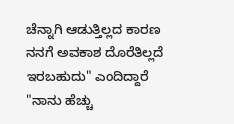ಚೆನ್ನಾಗಿ ಆಡುತ್ತಿಲ್ಲದ ಕಾರಣ ನನಗೆ ಅವಕಾಶ ದೊರೆತಿಲ್ಲದೆ ಇರಬಹುದು" ಎಂದಿದ್ದಾರೆ
"ನಾನು ಹೆಚ್ಚು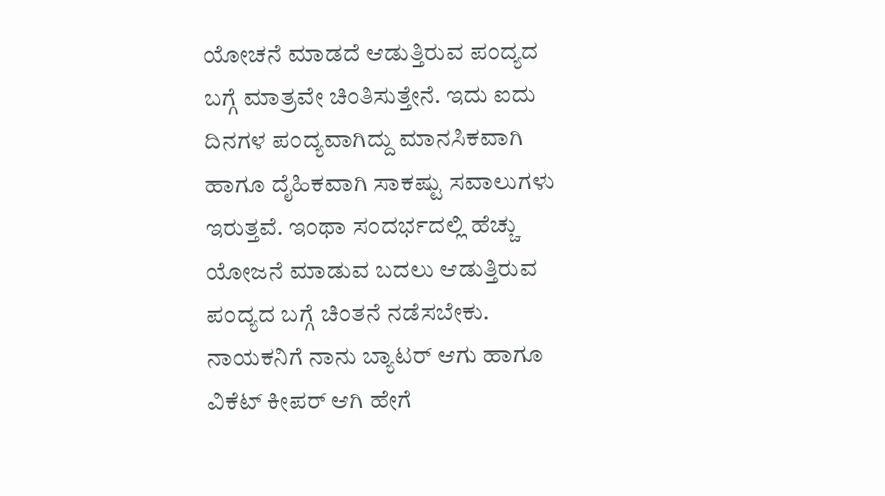ಯೋಚನೆ ಮಾಡದೆ ಆಡುತ್ತಿರುವ ಪಂದ್ಯದ ಬಗ್ಗೆ ಮಾತ್ರವೇ ಚಿಂತಿಸುತ್ತೇನೆ. ಇದು ಐದು ದಿನಗಳ ಪಂದ್ಯವಾಗಿದ್ದು ಮಾನಸಿಕವಾಗಿ ಹಾಗೂ ದೈಹಿಕವಾಗಿ ಸಾಕಷ್ಟು ಸವಾಲುಗಳು ಇರುತ್ತವೆ. ಇಂಥಾ ಸಂದರ್ಭದಲ್ಲಿ ಹೆಚ್ಚು ಯೋಜನೆ ಮಾಡುವ ಬದಲು ಆಡುತ್ತಿರುವ ಪಂದ್ಯದ ಬಗ್ಗೆ ಚಿಂತನೆ ನಡೆಸಬೇಕು. ನಾಯಕನಿಗೆ ನಾನು ಬ್ಯಾಟರ್ ಆಗು ಹಾಗೂ ವಿಕೆಟ್ ಕೀಪರ್ ಆಗಿ ಹೇಗೆ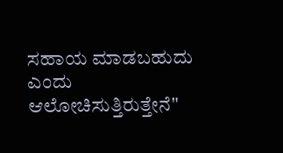ಸಹಾಯ ಮಾಡಬಹುದು ಎಂದು ಆಲೋಚಿಸುತ್ತಿರುತ್ತೇನೆ"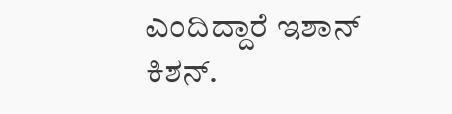ಎಂದಿದ್ದಾರೆ ಇಶಾನ್ ಕಿಶನ್.